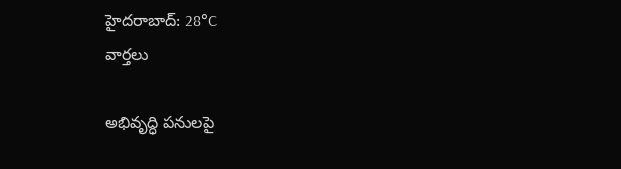హైదరాబాద్: 28°C
వార్తలు

అభివృద్ధి పనులపై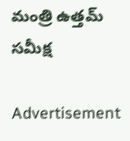మంత్రి ఉత్తమ్ సమీక్ష

Advertisement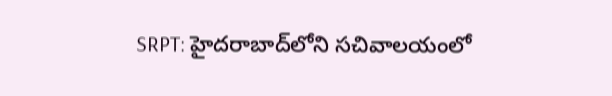SRPT: హైదరాబాద్‌లోని సచివాలయంలో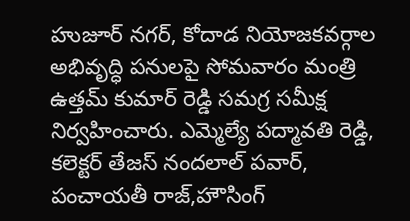హుజూర్ నగర్, కోదాడ నియోజకవర్గాల అభివృద్ధి పనులపై సోమవారం మంత్రి ఉత్తమ్ కుమార్ రెడ్డి సమగ్ర సమీక్ష నిర్వహించారు. ఎమ్మెల్యే పద్మావతి రెడ్డి, కలెక్టర్ తేజస్ నందలాల్ పవార్, పంచాయతీ రాజ్,హౌసింగ్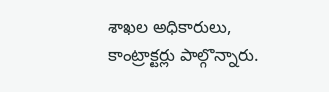శాఖల అధికారులు, కాంట్రాక్టర్లు పాల్గొన్నారు.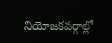నియోజకవర్గాల్లో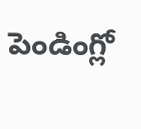పెండింగ్లో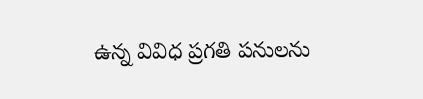ఉన్న వివిధ ప్రగతి పనులను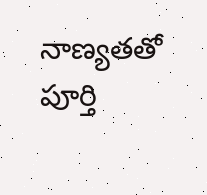నాణ్యతతో పూర్తి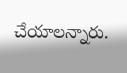చేయాలన్నారు.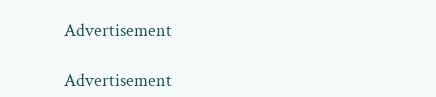Advertisement

Advertisement